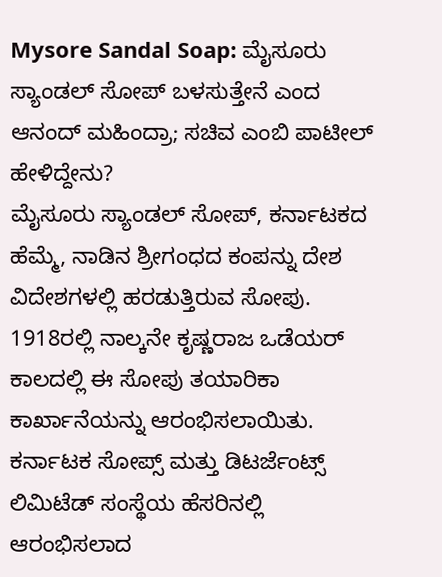Mysore Sandal Soap: ಮೈಸೂರು ಸ್ಯಾಂಡಲ್ ಸೋಪ್ ಬಳಸುತ್ತೇನೆ ಎಂದ ಆನಂದ್ ಮಹಿಂದ್ರಾ; ಸಚಿವ ಎಂಬಿ ಪಾಟೀಲ್ ಹೇಳಿದ್ದೇನು?
ಮೈಸೂರು ಸ್ಯಾಂಡಲ್ ಸೋಪ್, ಕರ್ನಾಟಕದ ಹೆಮ್ಮೆ, ನಾಡಿನ ಶ್ರೀಗಂಧದ ಕಂಪನ್ನು ದೇಶ ವಿದೇಶಗಳಲ್ಲಿ ಹರಡುತ್ತಿರುವ ಸೋಪು. 1918ರಲ್ಲಿ ನಾಲ್ಕನೇ ಕೃಷ್ಣರಾಜ ಒಡೆಯರ್ ಕಾಲದಲ್ಲಿ ಈ ಸೋಪು ತಯಾರಿಕಾ ಕಾರ್ಖಾನೆಯನ್ನು ಆರಂಭಿಸಲಾಯಿತು. ಕರ್ನಾಟಕ ಸೋಪ್ಸ್ ಮತ್ತು ಡಿಟರ್ಜೆಂಟ್ಸ್ ಲಿಮಿಟೆಡ್ ಸಂಸ್ಥೆಯ ಹೆಸರಿನಲ್ಲಿ ಆರಂಭಿಸಲಾದ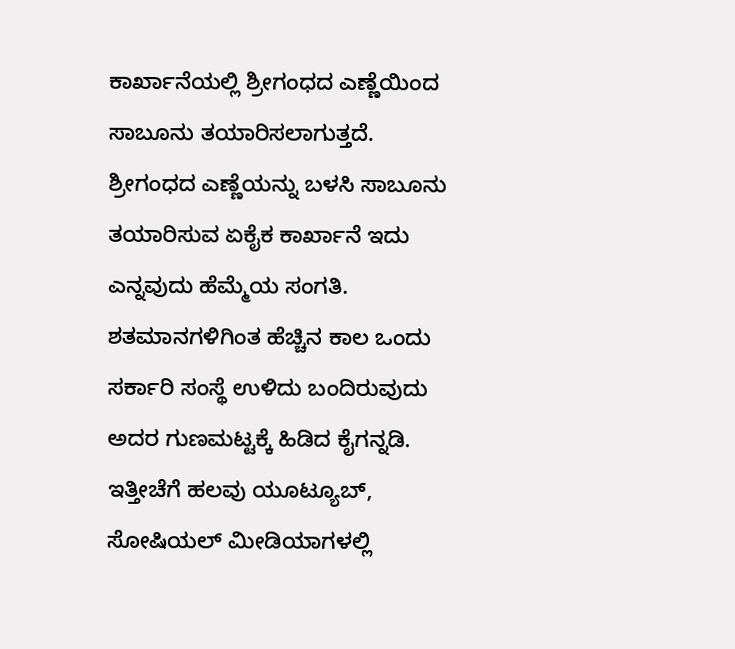ಕಾರ್ಖಾನೆಯಲ್ಲಿ ಶ್ರೀಗಂಧದ ಎಣ್ಣೆಯಿಂದ ಸಾಬೂನು ತಯಾರಿಸಲಾಗುತ್ತದೆ. ಶ್ರೀಗಂಧದ ಎಣ್ಣೆಯನ್ನು ಬಳಸಿ ಸಾಬೂನು ತಯಾರಿಸುವ ಏಕೈಕ ಕಾರ್ಖಾನೆ ಇದು ಎನ್ನವುದು ಹೆಮ್ಮೆಯ ಸಂಗತಿ.
ಶತಮಾನಗಳಿಗಿಂತ ಹೆಚ್ಚಿನ ಕಾಲ ಒಂದು ಸರ್ಕಾರಿ ಸಂಸ್ಥೆ ಉಳಿದು ಬಂದಿರುವುದು ಅದರ ಗುಣಮಟ್ಟಕ್ಕೆ ಹಿಡಿದ ಕೈಗನ್ನಡಿ. ಇತ್ತೀಚೆಗೆ ಹಲವು ಯೂಟ್ಯೂಬ್, ಸೋಷಿಯಲ್ ಮೀಡಿಯಾಗಳಲ್ಲಿ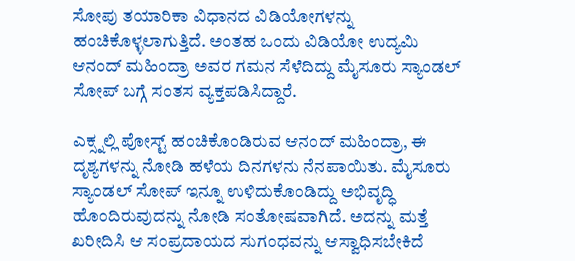ಸೋಪು ತಯಾರಿಕಾ ವಿಧಾನದ ವಿಡಿಯೋಗಳನ್ನು ಹಂಚಿಕೊಳ್ಳಲಾಗುತ್ತಿದೆ. ಅಂತಹ ಒಂದು ವಿಡಿಯೋ ಉದ್ಯಮಿ ಆನಂದ್ ಮಹಿಂದ್ರಾ ಅವರ ಗಮನ ಸೆಳೆದಿದ್ದು ಮೈಸೂರು ಸ್ಯಾಂಡಲ್ ಸೋಪ್ ಬಗ್ಗೆ ಸಂತಸ ವ್ಯಕ್ತಪಡಿಸಿದ್ದಾರೆ.

ಎಕ್ಸ್ನಲ್ಲಿ ಪೋಸ್ಟ್ ಹಂಚಿಕೊಂಡಿರುವ ಆನಂದ್ ಮಹಿಂದ್ರಾ, ಈ ದೃಶ್ಯಗಳನ್ನು ನೋಡಿ ಹಳೆಯ ದಿನಗಳನು ನೆನಪಾಯಿತು. ಮೈಸೂರು ಸ್ಯಾಂಡಲ್ ಸೋಪ್ ಇನ್ನೂ ಉಳಿದುಕೊಂಡಿದ್ದು ಅಭಿವೃದ್ಧಿ ಹೊಂದಿರುವುದನ್ನು ನೋಡಿ ಸಂತೋಷವಾಗಿದೆ. ಅದನ್ನು ಮತ್ತೆ ಖರೀದಿಸಿ ಆ ಸಂಪ್ರದಾಯದ ಸುಗಂಧವನ್ನು ಆಸ್ವಾಧಿಸಬೇಕಿದೆ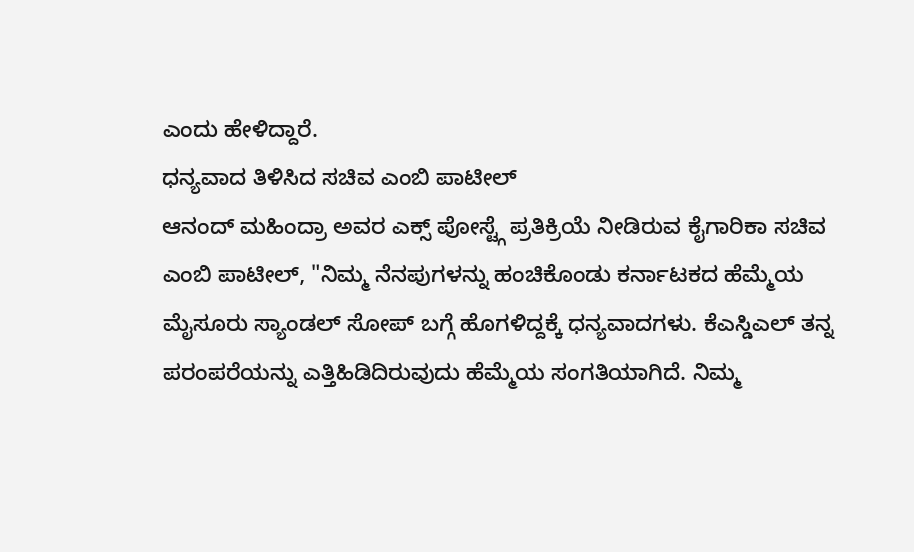ಎಂದು ಹೇಳಿದ್ದಾರೆ.
ಧನ್ಯವಾದ ತಿಳಿಸಿದ ಸಚಿವ ಎಂಬಿ ಪಾಟೀಲ್
ಆನಂದ್ ಮಹಿಂದ್ರಾ ಅವರ ಎಕ್ಸ್ ಪೋಸ್ಟ್ಗೆ ಪ್ರತಿಕ್ರಿಯೆ ನೀಡಿರುವ ಕೈಗಾರಿಕಾ ಸಚಿವ ಎಂಬಿ ಪಾಟೀಲ್, "ನಿಮ್ಮ ನೆನಪುಗಳನ್ನು ಹಂಚಿಕೊಂಡು ಕರ್ನಾಟಕದ ಹೆಮ್ಮೆಯ ಮೈಸೂರು ಸ್ಯಾಂಡಲ್ ಸೋಪ್ ಬಗ್ಗೆ ಹೊಗಳಿದ್ದಕ್ಕೆ ಧನ್ಯವಾದಗಳು. ಕೆಎಸ್ಡಿಎಲ್ ತನ್ನ ಪರಂಪರೆಯನ್ನು ಎತ್ತಿಹಿಡಿದಿರುವುದು ಹೆಮ್ಮೆಯ ಸಂಗತಿಯಾಗಿದೆ. ನಿಮ್ಮ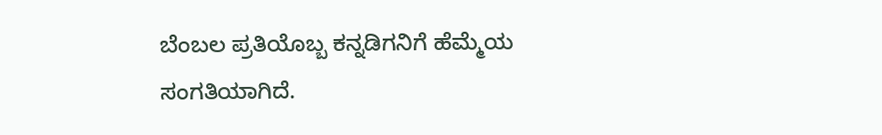ಬೆಂಬಲ ಪ್ರತಿಯೊಬ್ಬ ಕನ್ನಡಿಗನಿಗೆ ಹೆಮ್ಮೆಯ ಸಂಗತಿಯಾಗಿದೆ.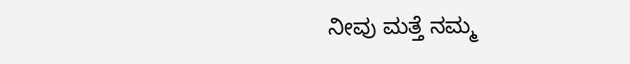ನೀವು ಮತ್ತೆ ನಮ್ಮ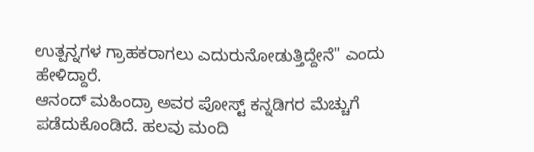ಉತ್ಪನ್ನಗಳ ಗ್ರಾಹಕರಾಗಲು ಎದುರುನೋಡುತ್ತಿದ್ದೇನೆ" ಎಂದು ಹೇಳಿದ್ದಾರೆ.
ಆನಂದ್ ಮಹಿಂದ್ರಾ ಅವರ ಪೋಸ್ಟ್ ಕನ್ನಡಿಗರ ಮೆಚ್ಚುಗೆ ಪಡೆದುಕೊಂಡಿದೆ. ಹಲವು ಮಂದಿ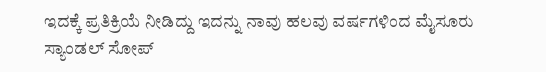ಇದಕ್ಕೆ ಪ್ರತಿಕ್ರಿಯೆ ನೀಡಿದ್ದು ಇದನ್ನು ನಾವು ಹಲವು ವರ್ಷಗಳಿಂದ ಮೈಸೂರು ಸ್ಯಾಂಡಲ್ ಸೋಪ್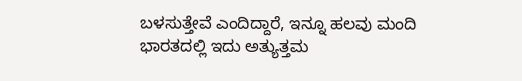ಬಳಸುತ್ತೇವೆ ಎಂದಿದ್ದಾರೆ, ಇನ್ನೂ ಹಲವು ಮಂದಿ ಭಾರತದಲ್ಲಿ ಇದು ಅತ್ಯುತ್ತಮ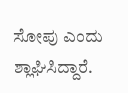ಸೋಪು ಎಂದು ಶ್ಲಾಘಿಸಿದ್ದಾರೆ.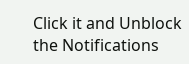Click it and Unblock the Notifications